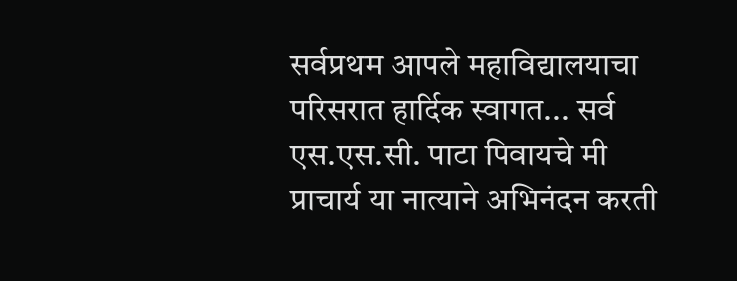सर्वप्रथम आपले महाविद्यालयाचा परिसरात हार्दिक स्वागत... सर्व एस.एस.सी. पाटा पिवायचे मी प्राचार्य या नात्याने अभिनंदन करती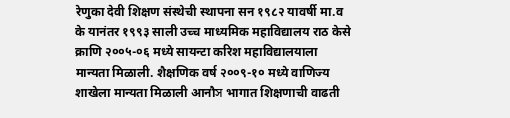रेणुका देवी शिक्षण संस्थेची स्थापना सन १९८२ यावर्षी मा.व के यानंतर १९९३ साली उच्च माध्यमिक महाविद्यालय राठ केसे क्राणि २००५-०६ मध्ये सायन्टा करिश महाविद्यालयाला मान्यता मिळाली. शैक्षणिक वर्ष २००९-१० मध्ये वाणिज्य शाखेला मान्यता मिळाली आनौস भागात शिक्षणाची वाढती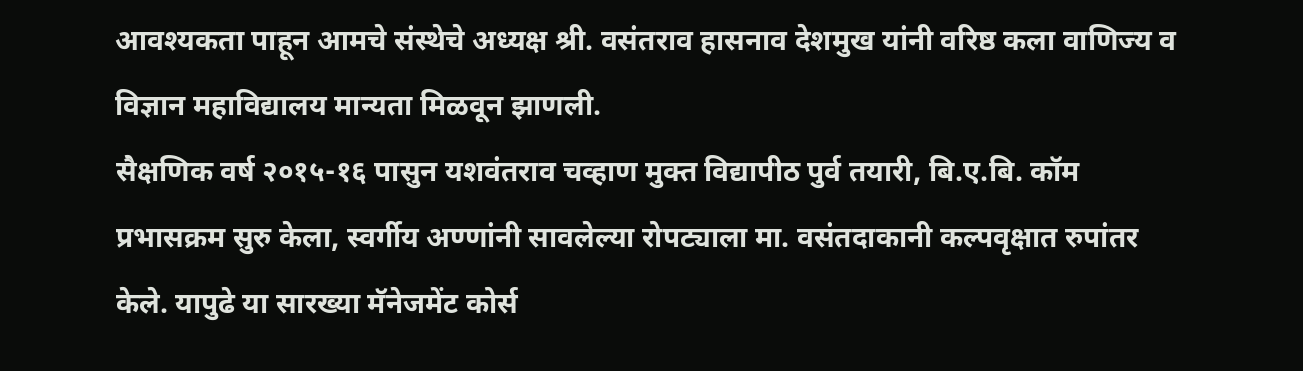आवश्यकता पाहून आमचे संस्थेचे अध्यक्ष श्री. वसंतराव हासनाव देशमुख यांनी वरिष्ठ कला वाणिज्य व विज्ञान महाविद्यालय मान्यता मिळवून झाणली.
सैक्षणिक वर्ष २०१५-१६ पासुन यशवंतराव चव्हाण मुक्त विद्यापीठ पुर्व तयारी, बि.ए.बि. कॉम प्रभासक्रम सुरु केला, स्वर्गीय अण्णांनी सावलेल्या रोपट्याला मा. वसंतदाकानी कल्पवृक्षात रुपांतर केले. यापुढे या सारख्या मॅनेजमेंट कोर्स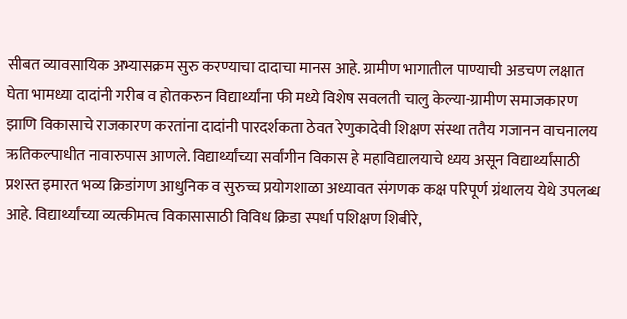सीबत व्यावसायिक अभ्यासक्रम सुरु करण्याचा दादाचा मानस आहे. ग्रामीण भागातील पाण्याची अडचण लक्षात घेता भामध्या दादांनी गरीब व होतकरुन विद्यार्थ्यांना फी मध्ये विशेष सवलती चालु केल्या-ग्रामीण समाजकारण झाणि विकासाचे राजकारण करतांना दादांनी पारदर्शकता ठेवत रेणुकादेवी शिक्षण संस्था ततैय गजानन वाचनालय ऋतिकल्पाधीत नावारुपास आणले. विद्यार्थ्यांच्या सर्वांगीन विकास हे महाविद्यालयाचे ध्यय असून विद्यार्थ्यांसाठी प्रशस्त इमारत भव्य क्रिडांगण आधुनिक व सुरुच्च प्रयोगशाळा अध्यावत संगणक कक्ष परिपूर्ण ग्रंथालय येथे उपलब्ध आहे. विद्यार्थ्यांच्या व्यत्कीमत्व विकासासाठी विविध क्रिडा स्पर्धा पशिक्षण शिबीरे,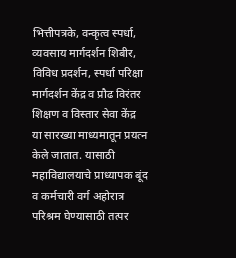भित्तीपत्रके, वन्कृत्व स्पर्धा, व्यवसाय मार्गदर्शन शिबीर, विविध प्रदर्शन, स्पर्धा परिक्षा मार्गदर्शन केंद्र व प्रौढ विरंतर शिक्षण व विस्तार सेवा केंद्र या सारख्या माध्यमातून प्रयत्न केले जातात. यासाठी महाविद्यालयाचे प्राध्यापक बूंद व कर्मचारी वर्ग अहोरात्र परिश्रम घेण्यासाठी तत्पर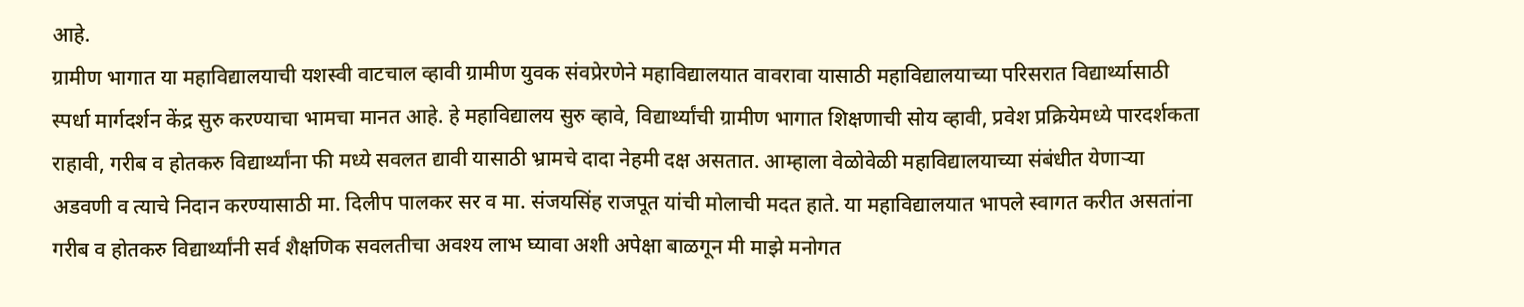आहे.
ग्रामीण भागात या महाविद्यालयाची यशस्वी वाटचाल व्हावी ग्रामीण युवक संवप्रेरणेने महाविद्यालयात वावरावा यासाठी महाविद्यालयाच्या परिसरात विद्यार्थ्यासाठी स्पर्धा मार्गदर्शन केंद्र सुरु करण्याचा भामचा मानत आहे. हे महाविद्यालय सुरु व्हावे, विद्यार्थ्यांची ग्रामीण भागात शिक्षणाची सोय व्हावी, प्रवेश प्रक्रियेमध्ये पारदर्शकता राहावी, गरीब व होतकरु विद्यार्थ्यांना फी मध्ये सवलत द्यावी यासाठी भ्रामचे दादा नेहमी दक्ष असतात. आम्हाला वेळोवेळी महाविद्यालयाच्या संबंधीत येणाऱ्या अडवणी व त्याचे निदान करण्यासाठी मा. दिलीप पालकर सर व मा. संजयसिंह राजपूत यांची मोलाची मदत हाते. या महाविद्यालयात भापले स्वागत करीत असतांना गरीब व होतकरु विद्यार्थ्यांनी सर्व शैक्षणिक सवलतीचा अवश्य लाभ घ्यावा अशी अपेक्षा बाळगून मी माझे मनोगत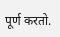पूर्ण करतो.